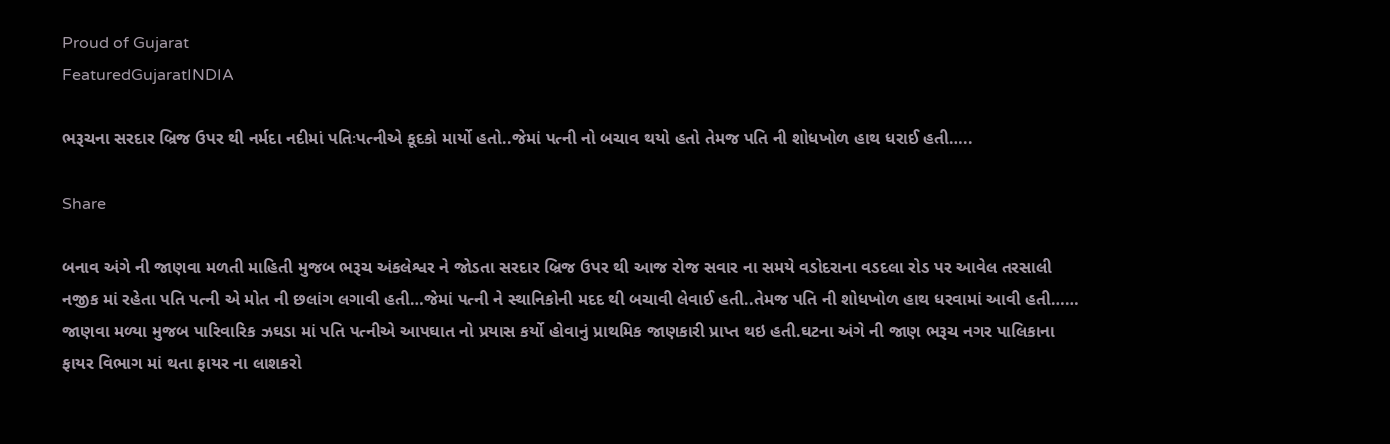Proud of Gujarat
FeaturedGujaratINDIA

ભરૂચના સરદાર બ્રિજ ઉપર થી નર્મદા નદીમાં પતિઃપત્નીએ કૂદકો માર્યો હતો..જેમાં પત્ની નો બચાવ થયો હતો તેમજ પતિ ની શોધખોળ હાથ ધરાઈ હતી…..

Share

બનાવ અંગે ની જાણવા મળતી માહિતી મુજબ ભરૂચ અંકલેશ્વર ને જોડતા સરદાર બ્રિજ ઉપર થી આજ રોજ સવાર ના સમયે વડોદરાના વડદલા રોડ પર આવેલ તરસાલી નજીક માં રહેતા પતિ પત્ની એ મોત ની છલાંગ લગાવી હતી…જેમાં પત્ની ને સ્થાનિકોની મદદ થી બચાવી લેવાઈ હતી..તેમજ પતિ ની શોધખોળ હાથ ધરવામાં આવી હતી……
જાણવા મળ્યા મુજબ પારિવારિક ઝઘડા માં પતિ પત્નીએ આપઘાત નો પ્રયાસ કર્યો હોવાનું પ્રાથમિક જાણકારી પ્રાપ્ત થઇ હતી.ઘટના અંગે ની જાણ ભરૂચ નગર પાલિકાના ફાયર વિભાગ માં થતા ફાયર ના લાશકરો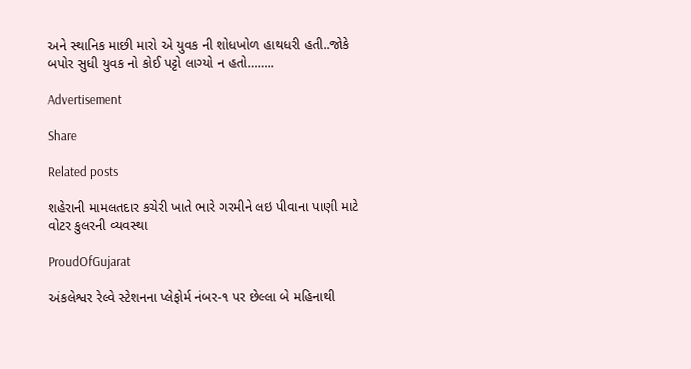અને સ્થાનિક માછી મારો એ યુવક ની શોધખોળ હાથધરી હતી..જોકે બપોર સુધી યુવક નો કોઈ પટ્ટો લાગ્યો ન હતો……..

Advertisement

Share

Related posts

શહેરાની મામલતદાર કચેરી ખાતે ભારે ગરમીને લઇ પીવાના પાણી માટે વોટર કુલરની વ્યવસ્થા

ProudOfGujarat

અંકલેશ્વર રેલ્વે સ્ટેશનના પ્લેફોર્મ નંબર-૧ પર છેલ્લા બે મહિનાથી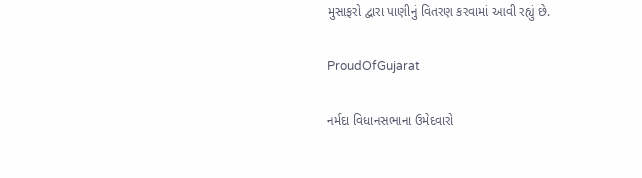મુસાફરો દ્વારા પાણીનું વિતરણ કરવામાં આવી રહ્યું છે.

ProudOfGujarat

નર્મદા વિધાનસભાના ઉમેદવારો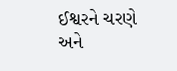ઈશ્વરને ચરણે અને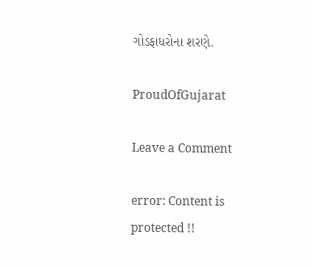ગોડફાધરોના શરણે.

ProudOfGujarat

Leave a Comment

error: Content is protected !!